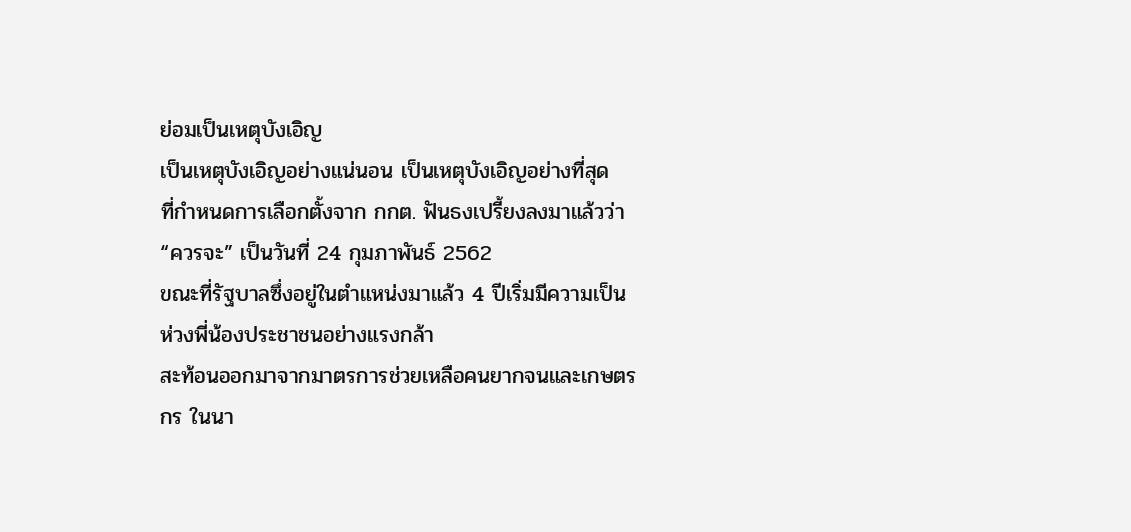ย่อมเป็นเหตุบังเอิญ
เป็นเหตุบังเอิญอย่างแน่นอน เป็นเหตุบังเอิญอย่างที่สุด
ที่กำหนดการเลือกตั้งจาก กกต. ฟันธงเปรี้ยงลงมาแล้วว่า “ควรจะ” เป็นวันที่ 24 กุมภาพันธ์ 2562
ขณะที่รัฐบาลซึ่งอยู่ในตำแหน่งมาแล้ว 4 ปีเริ่มมีความเป็นห่วงพี่น้องประชาชนอย่างแรงกล้า
สะท้อนออกมาจากมาตรการช่วยเหลือคนยากจนและเกษตรกร ในนา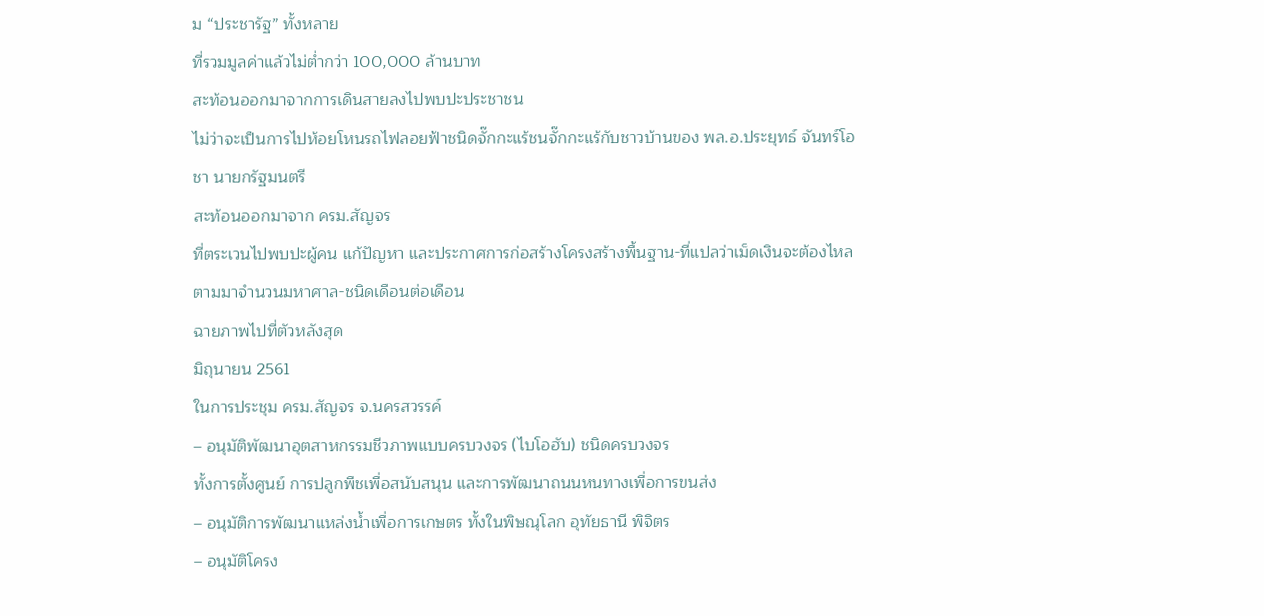ม “ประชารัฐ” ทั้งหลาย
ที่รวมมูลค่าแล้วไม่ต่ำกว่า 100,000 ล้านบาท
สะท้อนออกมาจากการเดินสายลงไปพบปะประชาชน
ไม่ว่าจะเป็นการไปห้อยโหนรถไฟลอยฟ้าชนิดจั๊กกะแร้ชนจั๊กกะแร้กับชาวบ้านของ พล.อ.ประยุทธ์ จันทร์โอชา นายกรัฐมนตรี
สะท้อนออกมาจาก ครม.สัญจร
ที่ตระเวนไปพบปะผู้คน แก้ปัญหา และประกาศการก่อสร้างโครงสร้างพื้นฐาน-ที่แปลว่าเม็ดเงินจะต้องไหลตามมาจำนวนมหาศาล-ชนิดเดือนต่อเดือน
ฉายภาพไปที่ตัวหลังสุด
มิถุนายน 2561
ในการประชุม ครม.สัญจร จ.นครสวรรค์
– อนุมัติพัฒนาอุตสาหกรรมชีวภาพแบบครบวงจร (ไบโอฮับ) ชนิดครบวงจร
ทั้งการตั้งศูนย์ การปลูกพืชเพื่อสนับสนุน และการพัฒนาถนนหนทางเพื่อการขนส่ง
– อนุมัติการพัฒนาแหล่งน้ำเพื่อการเกษตร ทั้งในพิษณุโลก อุทัยธานี พิจิตร
– อนุมัติโครง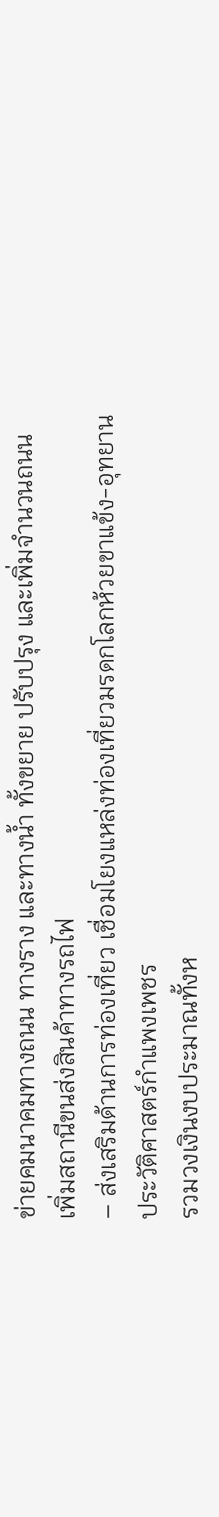ข่ายคมนาคมทางถนน ทางราง และทางน้ำ ทั้งขยาย ปรับปรุง และเพิ่มจำนวนถนน เพิ่มสถานีขนส่งสินค้าทางรถไฟ
– ส่งเสริมด้านการท่องเที่ยว เชื่อมโยงแหล่งท่องเที่ยวมรดกโลกห้วยขาแข้ง-อุทยานประวัติศาสตร์กำแพงเพชร
รวมวงเงินงบประมาณทั้งห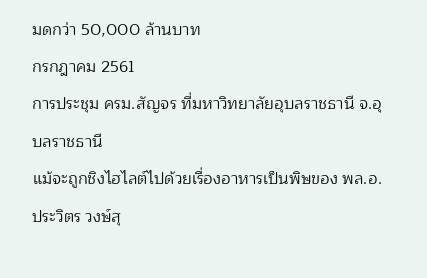มดกว่า 50,000 ล้านบาท
กรกฎาคม 2561
การประชุม ครม.สัญจร ที่มหาวิทยาลัยอุบลราชธานี จ.อุบลราชธานี
แม้จะถูกชิงไฮไลต์ไปด้วยเรื่องอาหารเป็นพิษของ พล.อ.ประวิตร วงษ์สุ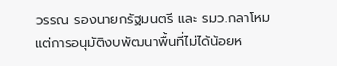วรรณ รองนายกรัฐมนตรี และ รมว.กลาโหม
แต่การอนุมัติงบพัฒนาพื้นที่ไม่ได้น้อยห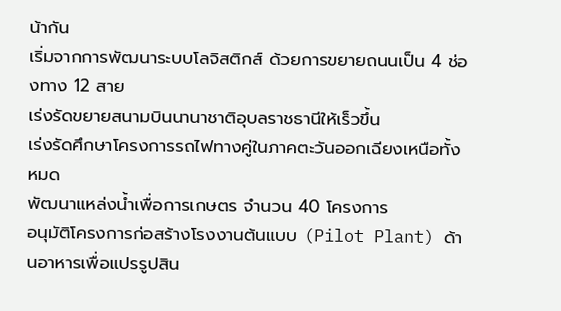น้ากัน
เริ่มจากการพัฒนาระบบโลจิสติกส์ ด้วยการขยายถนนเป็น 4 ช่องทาง 12 สาย
เร่งรัดขยายสนามบินนานาชาติอุบลราชธานีให้เร็วขึ้น
เร่งรัดศึกษาโครงการรถไฟทางคู่ในภาคตะวันออกเฉียงเหนือทั้งหมด
พัฒนาแหล่งน้ำเพื่อการเกษตร จำนวน 40 โครงการ
อนุมัติโครงการก่อสร้างโรงงานต้นแบบ (Pilot Plant) ด้านอาหารเพื่อแปรรูปสิน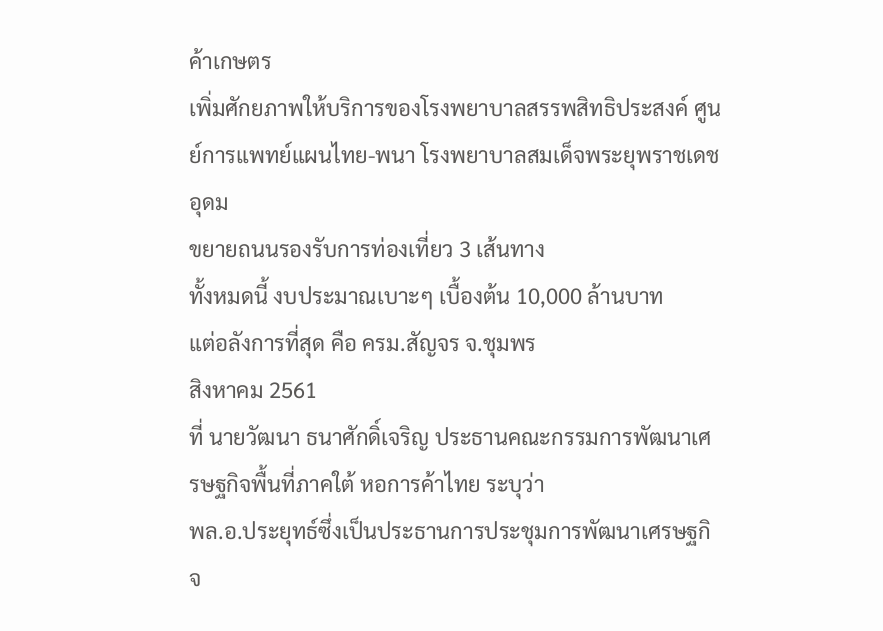ค้าเกษตร
เพิ่มศักยภาพให้บริการของโรงพยาบาลสรรพสิทธิประสงค์ ศูนย์การแพทย์แผนไทย-พนา โรงพยาบาลสมเด็จพระยุพราชเดชอุดม
ขยายถนนรองรับการท่องเที่ยว 3 เส้นทาง
ทั้งหมดนี้ งบประมาณเบาะๆ เบื้องต้น 10,000 ล้านบาท
แต่อลังการที่สุด คือ ครม.สัญจร จ.ชุมพร
สิงหาคม 2561
ที่ นายวัฒนา ธนาศักดิ์เจริญ ประธานคณะกรรมการพัฒนาเศรษฐกิจพื้นที่ภาคใต้ หอการค้าไทย ระบุว่า
พล.อ.ประยุทธ์ซึ่งเป็นประธานการประชุมการพัฒนาเศรษฐกิจ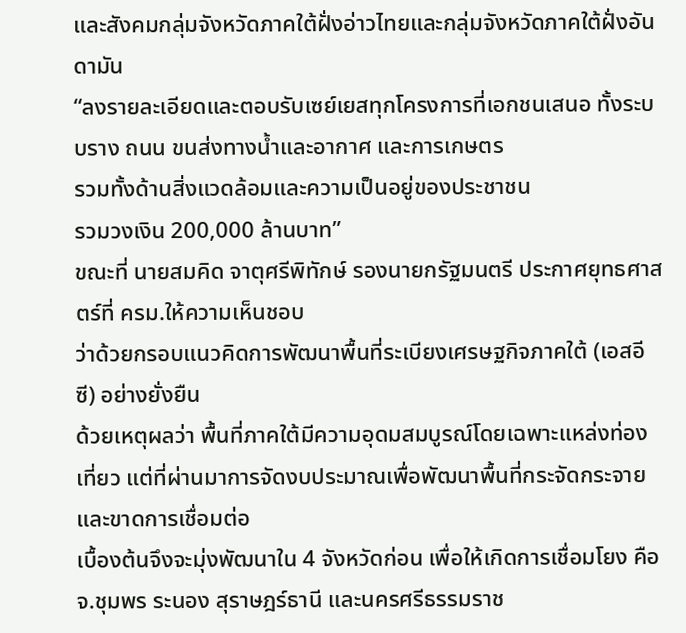และสังคมกลุ่มจังหวัดภาคใต้ฝั่งอ่าวไทยและกลุ่มจังหวัดภาคใต้ฝั่งอันดามัน
“ลงรายละเอียดและตอบรับเซย์เยสทุกโครงการที่เอกชนเสนอ ทั้งระบบราง ถนน ขนส่งทางน้ำและอากาศ และการเกษตร
รวมทั้งด้านสิ่งแวดล้อมและความเป็นอยู่ของประชาชน
รวมวงเงิน 200,000 ล้านบาท”
ขณะที่ นายสมคิด จาตุศรีพิทักษ์ รองนายกรัฐมนตรี ประกาศยุทธศาสตร์ที่ ครม.ให้ความเห็นชอบ
ว่าด้วยกรอบแนวคิดการพัฒนาพื้นที่ระเบียงเศรษฐกิจภาคใต้ (เอสอีซี) อย่างยั่งยืน
ด้วยเหตุผลว่า พื้นที่ภาคใต้มีความอุดมสมบูรณ์โดยเฉพาะแหล่งท่องเที่ยว แต่ที่ผ่านมาการจัดงบประมาณเพื่อพัฒนาพื้นที่กระจัดกระจายและขาดการเชื่อมต่อ
เบื้องต้นจึงจะมุ่งพัฒนาใน 4 จังหวัดก่อน เพื่อให้เกิดการเชื่อมโยง คือ จ.ชุมพร ระนอง สุราษฎร์ธานี และนครศรีธรรมราช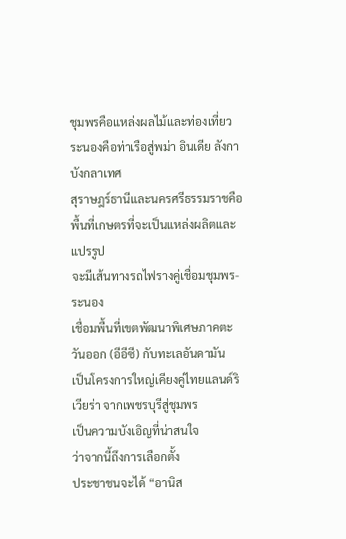ชุมพรคือแหล่งผลไม้และท่องเที่ยว ระนองคือท่าเรือสู่พม่า อินเดีย ลังกา บังกลาเทศ
สุราษฎร์ธานีและนครศรีธรรมราชคือพื้นที่เกษตรที่จะเป็นแหล่งผลิตและแปรรูป
จะมีเส้นทางรถไฟรางคู่เชื่อมชุมพร-ระนอง
เชื่อมพื้นที่เขตพัฒนาพิเศษภาคตะวันออก (อีอีซี) กับทะเลอันดามัน
เป็นโครงการใหญ่เคียงคู่ไทยแลนด์ริเวียร่า จากเพชรบุรีสู่ชุมพร
เป็นความบังเอิญที่น่าสนใจ
ว่าจากนี้ถึงการเลือกตั้ง
ประชาชนจะได้ “อานิส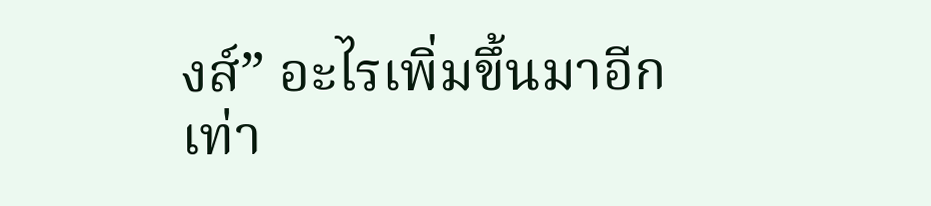งส์” อะไรเพิ่มขึ้นมาอีกเท่า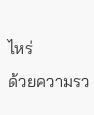ไหร่
ด้วยความรว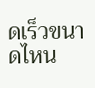ดเร็วขนาดไหน